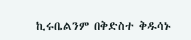ኪሩቤልንም በቅድስተ ቅዱሳኑ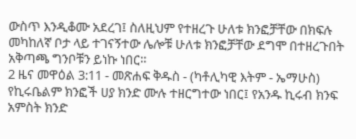ውስጥ እንዲቆሙ አደረገ፤ ስለዚህም የተዘረጉ ሁለቱ ክንፎቻቸው በክፍሉ መካከለኛ ቦታ ላይ ተገናኝተው ሌሎቹ ሁለቱ ክንፎቻቸው ደግሞ በተዘረጉበት አቅጣጫ ግንቦቹን ይነኩ ነበር።
2 ዜና መዋዕል 3:11 - መጽሐፍ ቅዱስ - (ካቶሊካዊ እትም - ኤማሁስ) የኪሩቤልም ክንፎች ሀያ ክንድ ሙሉ ተዘርግተው ነበር፤ የአንዱ ኪሩብ ክንፍ አምስት ክንድ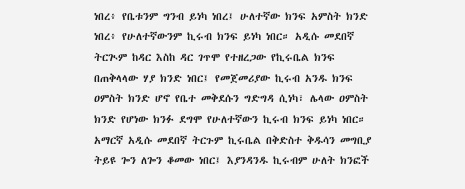ነበረ፥ የቤቱንም ግንብ ይነካ ነበረ፤ ሁለተኛው ክንፍ አምስት ክንድ ነበረ፥ የሁለተኛውንም ኪሩብ ክንፍ ይነካ ነበር። አዲሱ መደበኛ ትርጒም ከዳር እስከ ዳር ገጥሞ የተዘረጋው የኪሩቤል ክንፍ በጠቅላላው ሃያ ክንድ ነበር፤ የመጀመሪያው ኪሩብ አንዱ ክንፍ ዐምስት ክንድ ሆኖ የቤተ መቅደሱን ግድግዳ ሲነካ፣ ሌላው ዐምስት ክንድ የሆነው ክንፉ ደግሞ የሁለተኛውን ኪሩብ ክንፍ ይነካ ነበር። አማርኛ አዲሱ መደበኛ ትርጉም ኪሩቤል በቅድስተ ቅዱሳን መግቢያ ትይዩ ጐን ለጐን ቆመው ነበር፤ እያንዳንዱ ኪሩብም ሁለት ክንፎች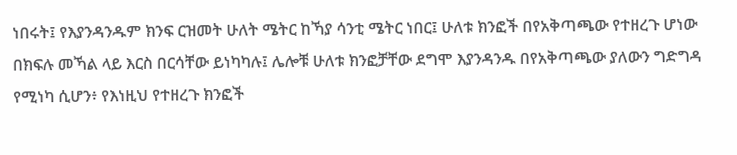ነበሩት፤ የእያንዳንዱም ክንፍ ርዝመት ሁለት ሜትር ከኻያ ሳንቲ ሜትር ነበር፤ ሁለቱ ክንፎች በየአቅጣጫው የተዘረጉ ሆነው በክፍሉ መኻል ላይ እርስ በርሳቸው ይነካካሉ፤ ሌሎቹ ሁለቱ ክንፎቻቸው ደግሞ እያንዳንዱ በየአቅጣጫው ያለውን ግድግዳ የሚነካ ሲሆን፥ የእነዚህ የተዘረጉ ክንፎች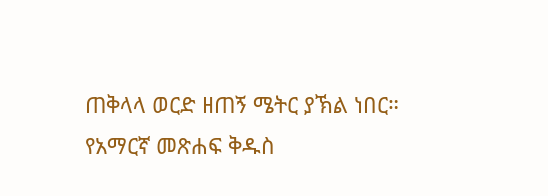ጠቅላላ ወርድ ዘጠኝ ሜትር ያኽል ነበር። የአማርኛ መጽሐፍ ቅዱስ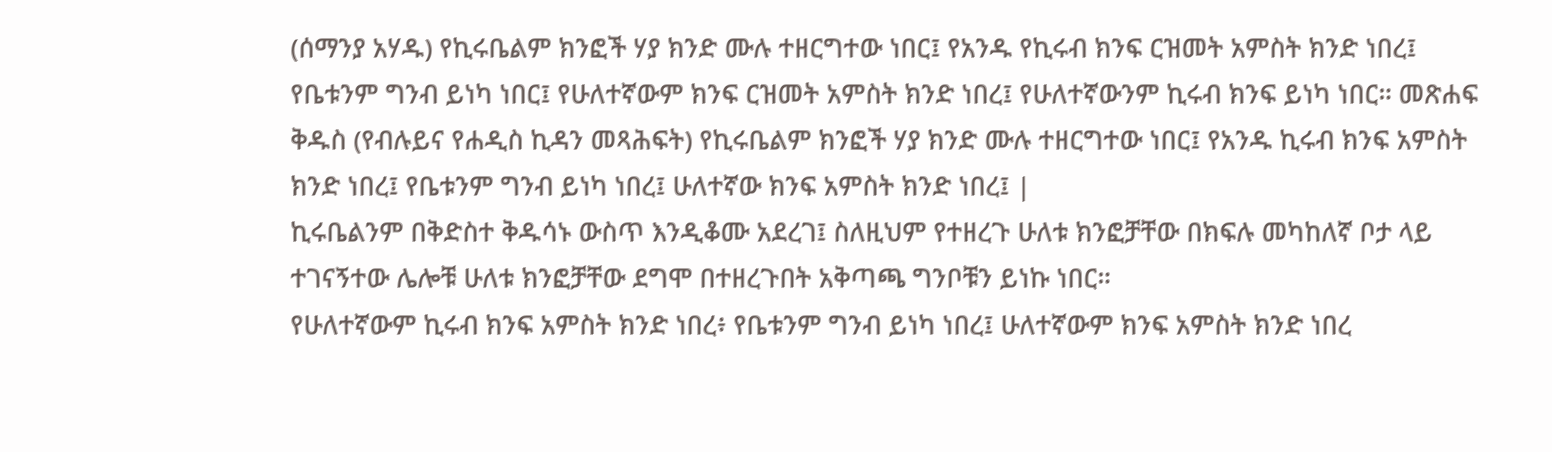(ሰማንያ አሃዱ) የኪሩቤልም ክንፎች ሃያ ክንድ ሙሉ ተዘርግተው ነበር፤ የአንዱ የኪሩብ ክንፍ ርዝመት አምስት ክንድ ነበረ፤ የቤቱንም ግንብ ይነካ ነበር፤ የሁለተኛውም ክንፍ ርዝመት አምስት ክንድ ነበረ፤ የሁለተኛውንም ኪሩብ ክንፍ ይነካ ነበር። መጽሐፍ ቅዱስ (የብሉይና የሐዲስ ኪዳን መጻሕፍት) የኪሩቤልም ክንፎች ሃያ ክንድ ሙሉ ተዘርግተው ነበር፤ የአንዱ ኪሩብ ክንፍ አምስት ክንድ ነበረ፤ የቤቱንም ግንብ ይነካ ነበረ፤ ሁለተኛው ክንፍ አምስት ክንድ ነበረ፤ |
ኪሩቤልንም በቅድስተ ቅዱሳኑ ውስጥ እንዲቆሙ አደረገ፤ ስለዚህም የተዘረጉ ሁለቱ ክንፎቻቸው በክፍሉ መካከለኛ ቦታ ላይ ተገናኝተው ሌሎቹ ሁለቱ ክንፎቻቸው ደግሞ በተዘረጉበት አቅጣጫ ግንቦቹን ይነኩ ነበር።
የሁለተኛውም ኪሩብ ክንፍ አምስት ክንድ ነበረ፥ የቤቱንም ግንብ ይነካ ነበረ፤ ሁለተኛውም ክንፍ አምስት ክንድ ነበረ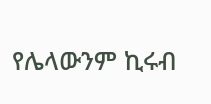የሌላውንም ኪሩብ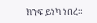ክንፍ ይነካ ነበረ።